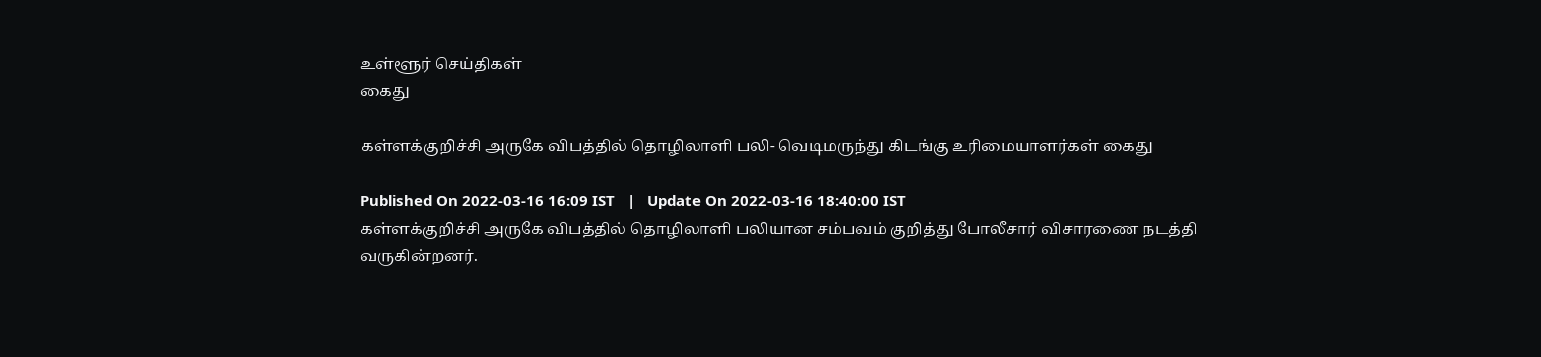உள்ளூர் செய்திகள்
கைது

கள்ளக்குறிச்சி அருகே விபத்தில் தொழிலாளி பலி- வெடிமருந்து கிடங்கு உரிமையாளர்கள் கைது

Published On 2022-03-16 16:09 IST   |   Update On 2022-03-16 18:40:00 IST
கள்ளக்குறிச்சி அருகே விபத்தில் தொழிலாளி பலியான சம்பவம் குறித்து போலீசார் விசாரணை நடத்தி வருகின்றனர்.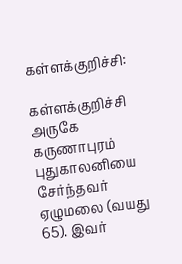கள்ளக்குறிச்சி:

கள்ளக்குறிச்சி அருகே கருணாபுரம் புதுகாலனியை சேர்ந்தவர் ஏழுமலை (வயது 65). இவர்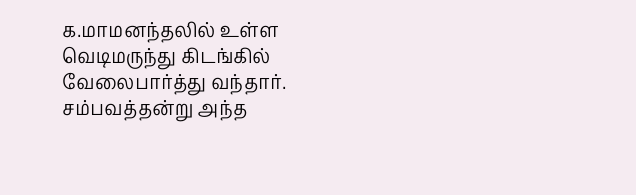க.மாமனந்தலில் உள்ள வெடிமருந்து கிடங்கில் வேலைபார்த்து வந்தார். சம்பவத்தன்று அந்த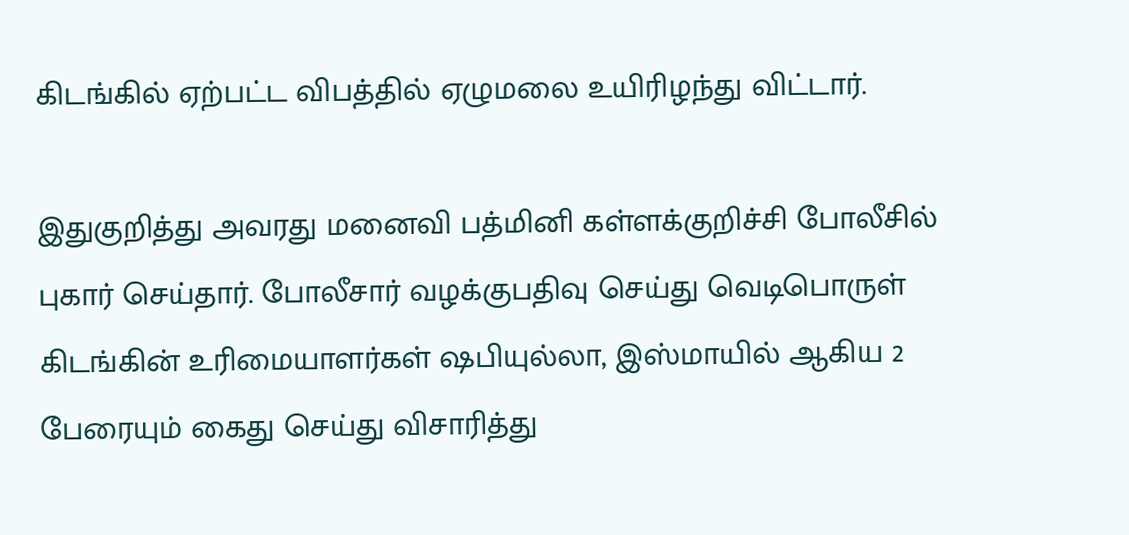கிடங்கில் ஏற்பட்ட விபத்தில் ஏழுமலை உயிரிழந்து விட்டார்.

இதுகுறித்து அவரது மனைவி பத்மினி கள்ளக்குறிச்சி போலீசில் புகார் செய்தார். போலீசார் வழக்குபதிவு செய்து வெடிபொருள் கிடங்கின் உரிமையாளர்கள் ‌ஷபியுல்லா, இஸ்மாயில் ஆகிய 2 பேரையும் கைது செய்து விசாரித்து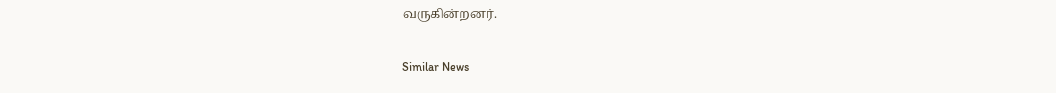வருகின்றனர்.

Similar News